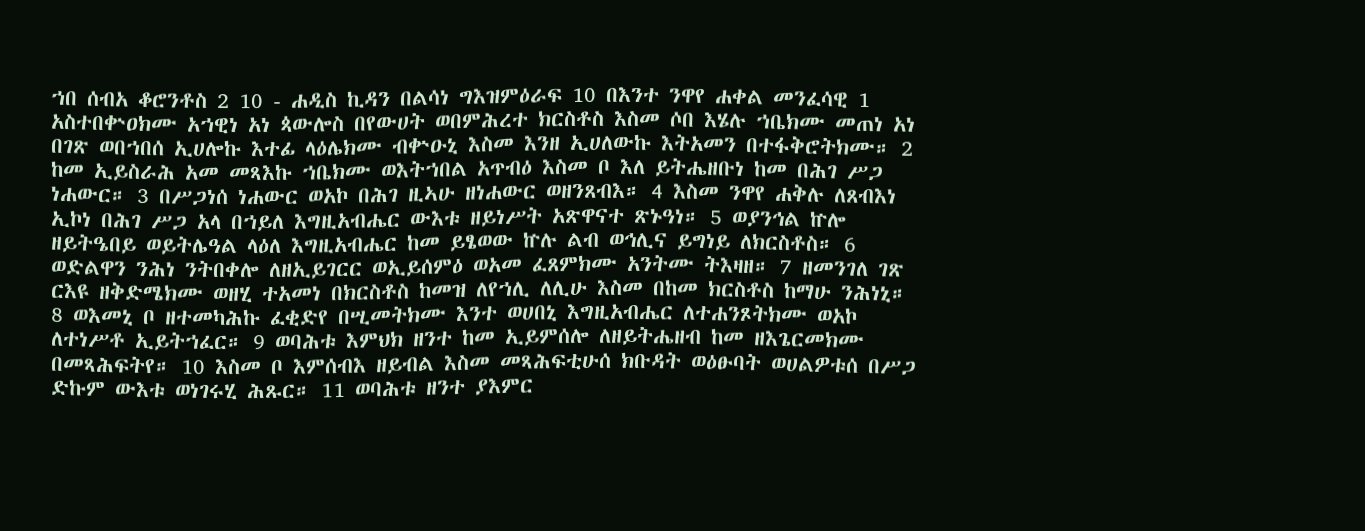ኀበ ሰብአ ቆሮንቶስ 2 10 - ሐዲስ ኪዳን በልሳነ ግእዝምዕራፍ 10 በእንተ ንዋየ ሐቀል መንፈሳዊ 1 አስተበቍዐክሙ አኀዊነ አነ ጳውሎስ በየውሀት ወበምሕረተ ክርስቶስ እስመ ሶበ እሄሉ ኀቤክሙ መጠነ አነ በገጽ ወበኀበሰ ኢሀሎኩ እተፊ ላዕሌክሙ ብቍዑኒ እስመ እንዘ ኢሀለውኩ እትአመን በተፋቅሮትክሙ። 2 ከመ ኢይስራሕ አመ መጻእኩ ኀቤክሙ ወእትኀበል አጥብዕ እስመ ቦ እለ ይትሔዘቡነ ከመ በሕገ ሥጋ ነሐውር። 3 በሥጋነሰ ነሐውር ወአኮ በሕገ ዚኣሁ ዘነሐውር ወዘንጸብእ። 4 እስመ ንዋየ ሐቅሉ ለጸብእነ ኢኮነ በሕገ ሥጋ አላ በኀይለ እግዚአብሔር ውእቱ ዘይነሥት አጽዋናተ ጽኑዓነ። 5 ወያንኅል ኵሎ ዘይትዔበይ ወይትሌዓል ላዕለ እግዚአብሔር ከመ ይፄወው ኵሉ ልብ ወኅሊና ይግነይ ለክርስቶስ። 6 ወድልዋን ንሕነ ንትበቀሎ ለዘኢይገርር ወኢይሰምዕ ወአመ ፈጸምክሙ አንትሙ ትእዛዘ። 7 ዘመንገለ ገጽ ርእዩ ዘቅድሜክሙ ወዘሂ ተአመነ በክርስቶስ ከመዝ ለየኀሊ ለሊሁ እስመ በከመ ክርስቶስ ከማሁ ንሕነኒ። 8 ወእመኒ ቦ ዘተመካሕኩ ፈቂድየ በሢመትክሙ እንተ ወሀበኒ እግዚአብሔር ለተሐንጾትክሙ ወአኮ ለተነሥቶ ኢይትኀፈር። 9 ወባሕቱ እምህክ ዘንተ ከመ ኢይምሰሎ ለዘይትሔዘብ ከመ ዘእጌርመክሙ በመጻሕፍትየ። 10 እስመ ቦ እምሰብእ ዘይብል እስመ መጻሕፍቲሁሰ ክቡዳት ወዕፁባት ወሀልዎቱሰ በሥጋ ድኩም ውእቱ ወነገሩሂ ሕጹር። 11 ወባሕቱ ዘንተ ያእምር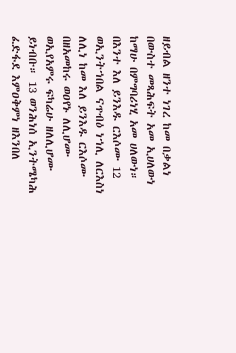ዘይብል ዘንተ ነገረ ከመ በቃልነ በውስተ መጻሕፍት አመ ኢሀለውነ ከማሁ በምግባሪነሂ አመ ሀለውነ። በእንተ እለ ይንእዱ ርእሶሙ 12 ወኢንትኀበል ናጥብዕ ነኀሊ ለርእስነ ለሊነ ከመ እለ ይንእዱ ርእሶሙ በዘአመከሩ ወዐየኑ ለሊሆሙ ወኢየአምሩ ፍካሬሁ ዘለሊሆሙ ይነብቡ። 13 ወንሕነሰ ኢንትሜካሕ ፈድፋደ እምዐቅምነ ዘእንበለ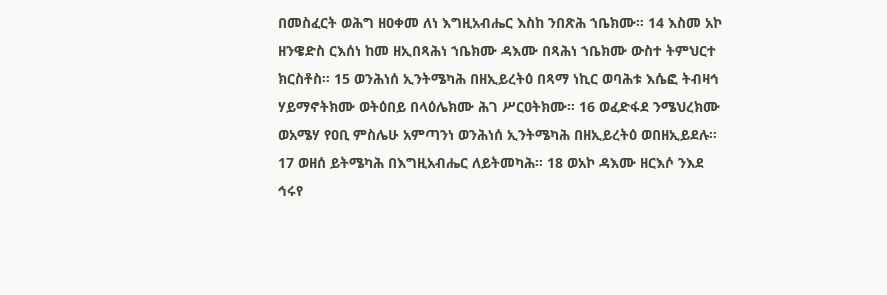በመስፈርት ወሕግ ዘዐቀመ ለነ እግዚአብሔር እስከ ንበጽሕ ኀቤክሙ። 14 እስመ አኮ ዘንዌድስ ርእሰነ ከመ ዘኢበጻሕነ ኀቤክሙ ዳእሙ በጻሕነ ኀቤክሙ ውስተ ትምህርተ ክርስቶስ። 15 ወንሕነሰ ኢንትሜካሕ በዘኢይረትዕ በጻማ ነኪር ወባሕቱ እሴፎ ትብዛኅ ሃይማኖትክሙ ወትዕበይ በላዕሌክሙ ሕገ ሥርዐትክሙ። 16 ወፈድፋደ ንሜህረክሙ ወአሜሃ የዐቢ ምስሌሁ አምጣንነ ወንሕነሰ ኢንትሜካሕ በዘኢይረትዕ ወበዘኢይደሉ። 17 ወዘሰ ይትሜካሕ በእግዚአብሔር ለይትመካሕ። 18 ወአኮ ዳእሙ ዘርእሶ ንእደ ኅሩየ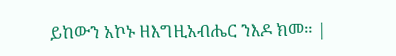ይከውን አኮኑ ዘእግዚአብሔር ንእዶ ክመ። |